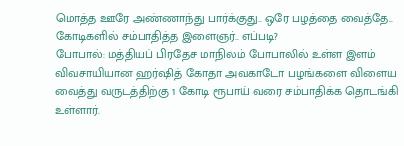மொத்த ஊரே அண்ணாந்து பார்க்குது.. ஒரே பழத்தை வைத்தே.. கோடிகளில் சம்பாதித்த இளைஞர்.. எப்படி?
போபால்: மத்தியப் பிரதேச மாநிலம் போபாலில் உள்ள இளம் விவசாயியான ஹர்ஷித் கோதா அவகாடோ பழங்களை விளைய வைத்து வருடத்திற்கு 1 கோடி ரூபாய் வரை சம்பாதிக்க தொடங்கி உள்ளார்.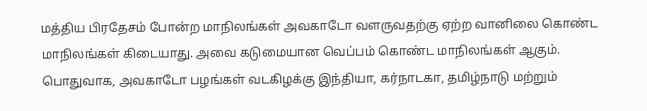மத்திய பிரதேசம் போன்ற மாநிலங்கள் அவகாடோ வளருவதற்கு ஏற்ற வானிலை கொண்ட மாநிலங்கள் கிடையாது. அவை கடுமையான வெப்பம் கொண்ட மாநிலங்கள் ஆகும்.
பொதுவாக, அவகாடோ பழங்கள் வடகிழக்கு இந்தியா, கர்நாடகா, தமிழ்நாடு மற்றும்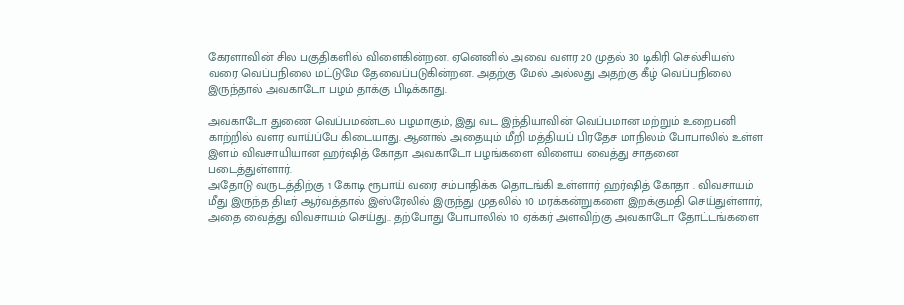கேரளாவின் சில பகுதிகளில் விளைகின்றன. ஏனெனில் அவை வளர 20 முதல் 30 டிகிரி செல்சியஸ் வரை வெப்பநிலை மட்டுமே தேவைப்படுகின்றன. அதற்கு மேல் அல்லது அதற்கு கீழ் வெப்பநிலை இருந்தால் அவகாடோ பழம் தாக்கு பிடிக்காது.

அவகாடோ துணை வெப்பமண்டல பழமாகும், இது வட இந்தியாவின் வெப்பமான மற்றும் உறைபனி காற்றில் வளர வாய்ப்பே கிடையாது. ஆனால் அதையும் மீறி மத்தியப் பிரதேச மாநிலம் போபாலில் உள்ள இளம் விவசாயியான ஹர்ஷித் கோதா அவகாடோ பழங்களை விளைய வைத்து சாதனை படைத்துள்ளார்.
அதோடு வருடத்திற்கு 1 கோடி ரூபாய் வரை சம்பாதிக்க தொடங்கி உள்ளார் ஹர்ஷித் கோதா . விவசாயம் மீது இருந்த திடீர் ஆர்வத்தால் இஸ்ரேலில் இருந்து முதலில் 10 மரக்கன்றுகளை இறக்குமதி செய்துள்ளார், அதை வைத்து விவசாயம் செய்து.. தற்போது போபாலில் 10 ஏக்கர் அளவிற்கு அவகாடோ தோட்டங்களை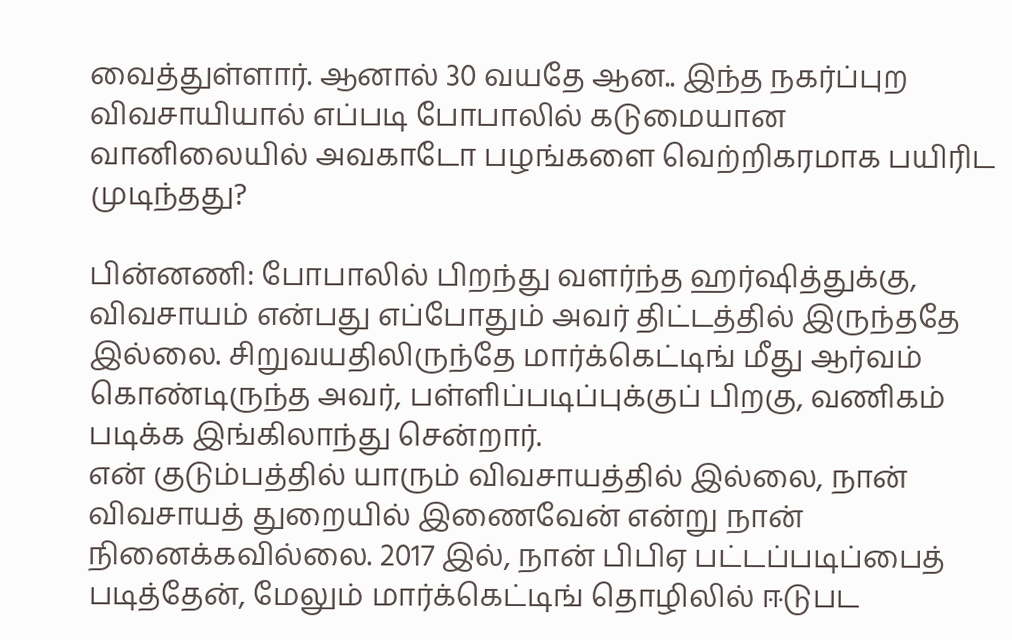வைத்துள்ளார். ஆனால் 30 வயதே ஆன.. இந்த நகர்ப்புற விவசாயியால் எப்படி போபாலில் கடுமையான வானிலையில் அவகாடோ பழங்களை வெற்றிகரமாக பயிரிட முடிந்தது?

பின்னணி: போபாலில் பிறந்து வளர்ந்த ஹர்ஷித்துக்கு, விவசாயம் என்பது எப்போதும் அவர் திட்டத்தில் இருந்ததே இல்லை. சிறுவயதிலிருந்தே மார்க்கெட்டிங் மீது ஆர்வம் கொண்டிருந்த அவர், பள்ளிப்படிப்புக்குப் பிறகு, வணிகம் படிக்க இங்கிலாந்து சென்றார்.
என் குடும்பத்தில் யாரும் விவசாயத்தில் இல்லை, நான் விவசாயத் துறையில் இணைவேன் என்று நான் நினைக்கவில்லை. 2017 இல், நான் பிபிஏ பட்டப்படிப்பைத் படித்தேன், மேலும் மார்க்கெட்டிங் தொழிலில் ஈடுபட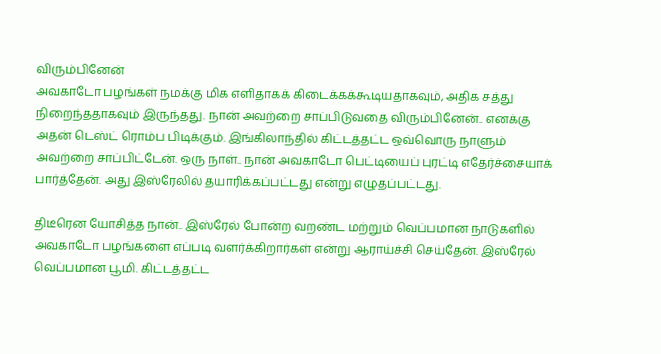விரும்பினேன்
அவகாடோ பழங்கள் நமக்கு மிக எளிதாகக் கிடைக்கக்கூடியதாகவும், அதிக சத்து நிறைந்ததாகவும் இருந்தது. நான் அவற்றை சாப்பிடுவதை விரும்பினேன்.. எனக்கு அதன் டெஸ்ட் ரொம்ப பிடிக்கும். இங்கிலாந்தில் கிட்டத்தட்ட ஒவ்வொரு நாளும் அவற்றை சாப்பிட்டேன். ஒரு நாள்.. நான் அவகாடோ பெட்டியைப் புரட்டி எதேர்ச்சையாக் பார்த்தேன். அது இஸ்ரேலில் தயாரிக்கப்பட்டது என்று எழுதப்பட்டது.

திடீரென யோசித்த நான்.. இஸ்ரேல் போன்ற வறண்ட மற்றும் வெப்பமான நாடுகளில் அவகாடோ பழங்களை எப்படி வளர்க்கிறார்கள் என்று ஆராய்ச்சி செய்தேன். இஸ்ரேல் வெப்பமான பூமி. கிட்டத்தட்ட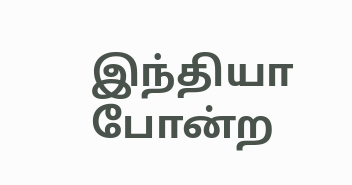இந்தியா போன்ற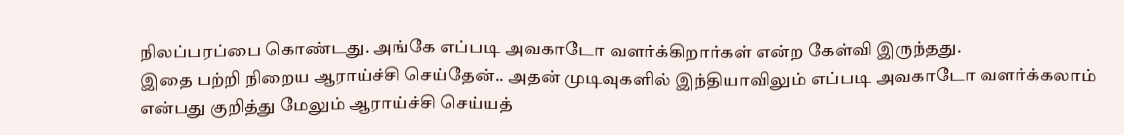நிலப்பரப்பை கொண்டது. அங்கே எப்படி அவகாடோ வளர்க்கிறார்கள் என்ற கேள்வி இருந்தது.
இதை பற்றி நிறைய ஆராய்ச்சி செய்தேன்.. அதன் முடிவுகளில் இந்தியாவிலும் எப்படி அவகாடோ வளர்க்கலாம் என்பது குறித்து மேலும் ஆராய்ச்சி செய்யத்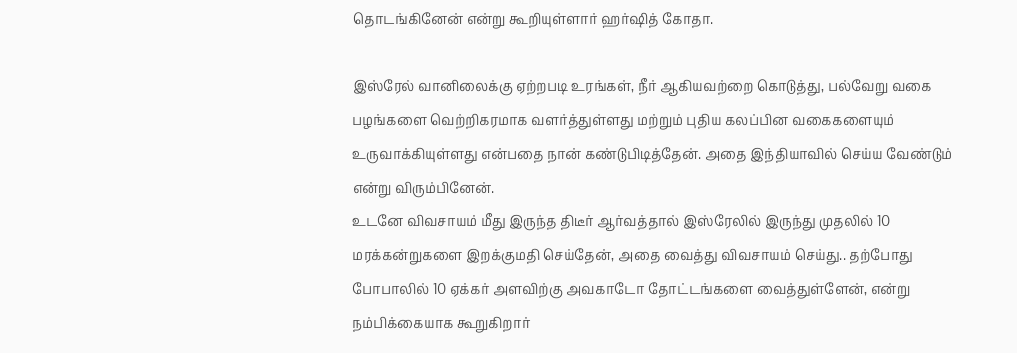தொடங்கினேன் என்று கூறியுள்ளார் ஹர்ஷித் கோதா.

இஸ்ரேல் வானிலைக்கு ஏற்றபடி உரங்கள், நீர் ஆகியவற்றை கொடுத்து, பல்வேறு வகை பழங்களை வெற்றிகரமாக வளர்த்துள்ளது மற்றும் புதிய கலப்பின வகைகளையும் உருவாக்கியுள்ளது என்பதை நான் கண்டுபிடித்தேன். அதை இந்தியாவில் செய்ய வேண்டும் என்று விரும்பினேன்.
உடனே விவசாயம் மீது இருந்த திடீர் ஆர்வத்தால் இஸ்ரேலில் இருந்து முதலில் 10 மரக்கன்றுகளை இறக்குமதி செய்தேன், அதை வைத்து விவசாயம் செய்து.. தற்போது போபாலில் 10 ஏக்கர் அளவிற்கு அவகாடோ தோட்டங்களை வைத்துள்ளேன், என்று நம்பிக்கையாக கூறுகிறார்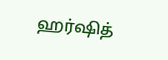ஹர்ஷித்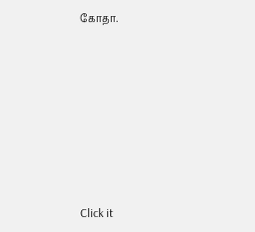கோதா.












Click it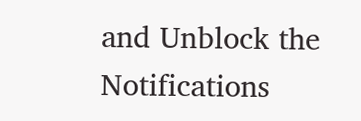and Unblock the Notifications